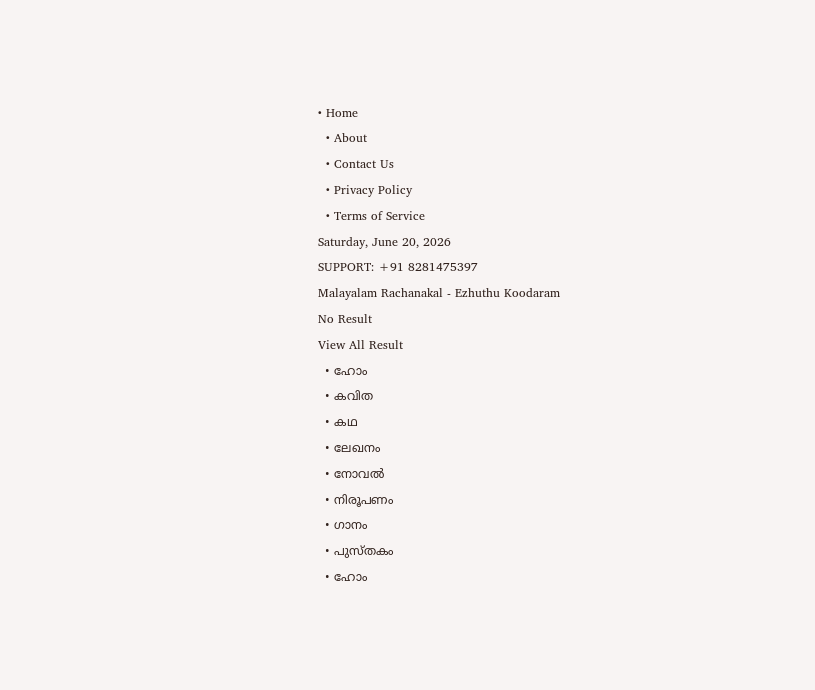• Home
  • About
  • Contact Us
  • Privacy Policy
  • Terms of Service
Saturday, June 20, 2026
SUPPORT: +91 8281475397
Malayalam Rachanakal - Ezhuthu Koodaram
No Result
View All Result
  • ഹോം
  • കവിത
  • കഥ
  • ലേഖനം
  • നോവൽ
  • നിരൂപണം
  • ഗാനം
  • പുസ്തകം
  • ഹോം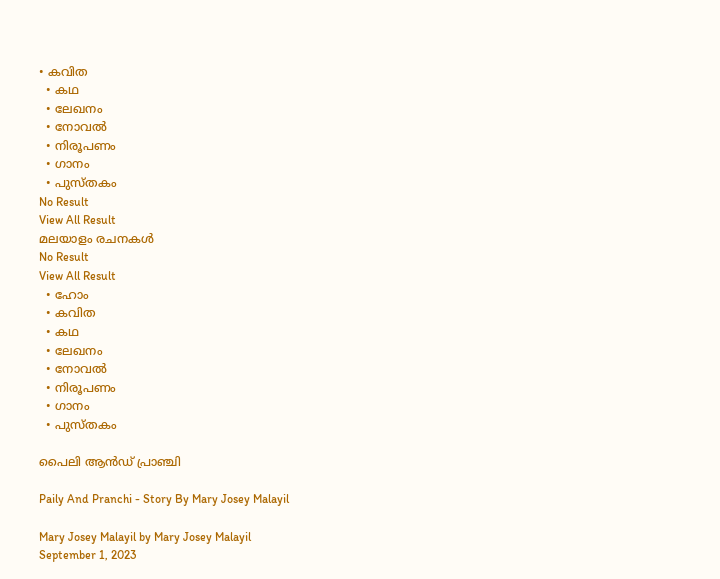• കവിത
  • കഥ
  • ലേഖനം
  • നോവൽ
  • നിരൂപണം
  • ഗാനം
  • പുസ്തകം
No Result
View All Result
മലയാളം രചനകൾ
No Result
View All Result
  • ഹോം
  • കവിത
  • കഥ
  • ലേഖനം
  • നോവൽ
  • നിരൂപണം
  • ഗാനം
  • പുസ്തകം

പൈലി ആൻഡ് പ്രാഞ്ചി

Paily And Pranchi - Story By Mary Josey Malayil

Mary Josey Malayil by Mary Josey Malayil
September 1, 2023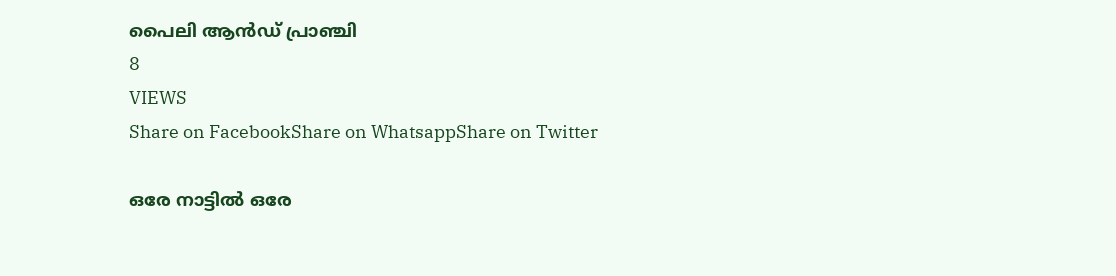പൈലി ആൻഡ് പ്രാഞ്ചി
8
VIEWS
Share on FacebookShare on WhatsappShare on Twitter

ഒരേ നാട്ടിൽ ഒരേ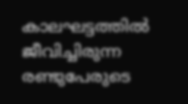കാലഘട്ടത്തിൽ ജീവിച്ചിരുന്ന രണ്ടുപേരുടെ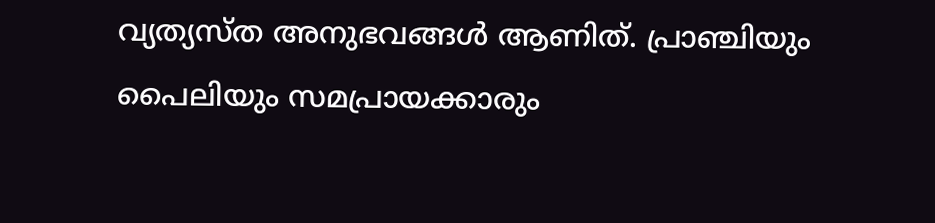വ്യത്യസ്ത അനുഭവങ്ങൾ ആണിത്. പ്രാഞ്ചിയും പൈലിയും സമപ്രായക്കാരും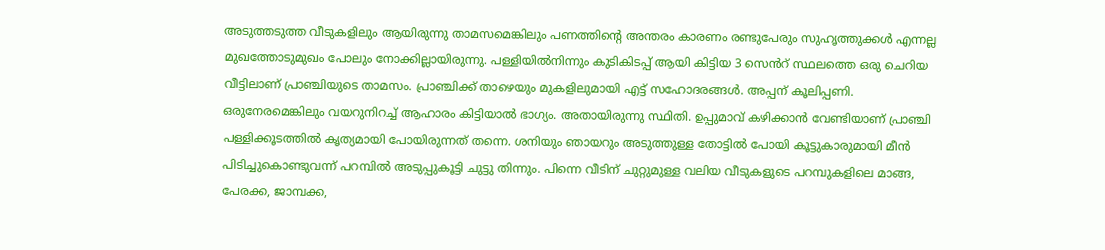അടുത്തടുത്ത വീടുകളിലും ആയിരുന്നു താമസമെങ്കിലും പണത്തിൻ്റെ അന്തരം കാരണം രണ്ടുപേരും സുഹൃത്തുക്കൾ എന്നല്ല മുഖത്തോടുമുഖം പോലും നോക്കില്ലായിരുന്നു. പള്ളിയിൽനിന്നും കുടികിടപ്പ് ആയി കിട്ടിയ 3 സെൻറ് സ്ഥലത്തെ ഒരു ചെറിയ വീട്ടിലാണ് പ്രാഞ്ചിയുടെ താമസം. പ്രാഞ്ചിക്ക് താഴെയും മുകളിലുമായി എട്ട് സഹോദരങ്ങൾ. അപ്പന് കൂലിപ്പണി. ഒരുനേരമെങ്കിലും വയറുനിറച്ച് ആഹാരം കിട്ടിയാൽ ഭാഗ്യം. അതായിരുന്നു സ്ഥിതി. ഉപ്പുമാവ് കഴിക്കാൻ വേണ്ടിയാണ് പ്രാഞ്ചി പള്ളിക്കൂടത്തിൽ കൃത്യമായി പോയിരുന്നത് തന്നെ. ശനിയും ഞായറും അടുത്തുള്ള തോട്ടിൽ പോയി കൂട്ടുകാരുമായി മീൻ പിടിച്ചുകൊണ്ടുവന്ന് പറമ്പിൽ അടുപ്പുകൂട്ടി ചുട്ടു തിന്നും. പിന്നെ വീടിന് ചുറ്റുമുള്ള വലിയ വീടുകളുടെ പറമ്പുകളിലെ മാങ്ങ, പേരക്ക, ജാമ്പക്ക,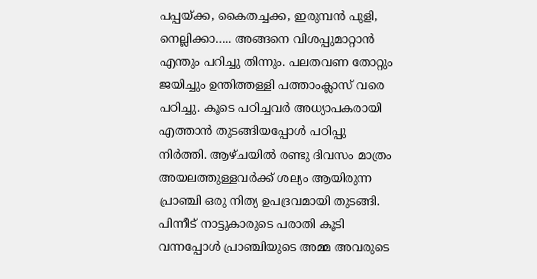പപ്പയ്ക്ക, കൈതച്ചക്ക, ഇരുമ്പൻ പുളി, നെല്ലിക്കാ….. അങ്ങനെ വിശപ്പുമാറ്റാൻ എന്തും പറിച്ചു തിന്നും. പലതവണ തോറ്റും ജയിച്ചും ഉന്തിത്തള്ളി പത്താംക്ലാസ് വരെ പഠിച്ചു. കൂടെ പഠിച്ചവർ അധ്യാപകരായി എത്താൻ തുടങ്ങിയപ്പോൾ പഠിപ്പു നിർത്തി. ആഴ്ചയിൽ രണ്ടു ദിവസം മാത്രം അയലത്തുള്ളവർക്ക് ശല്യം ആയിരുന്ന പ്രാഞ്ചി ഒരു നിത്യ ഉപദ്രവമായി തുടങ്ങി. പിന്നീട് നാട്ടുകാരുടെ പരാതി കൂടി വന്നപ്പോൾ പ്രാഞ്ചിയുടെ അമ്മ അവരുടെ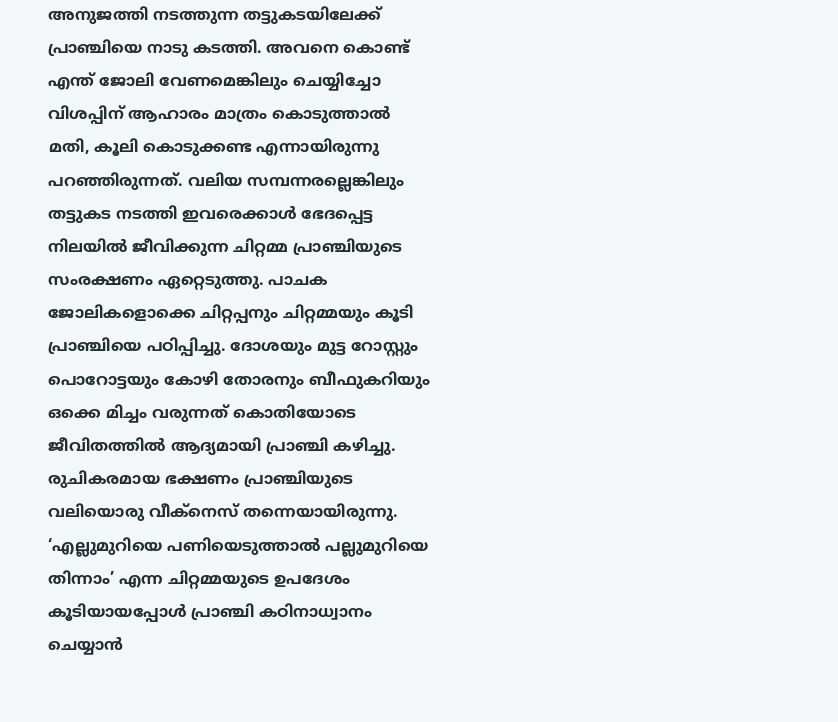അനുജത്തി നടത്തുന്ന തട്ടുകടയിലേക്ക് പ്രാഞ്ചിയെ നാടു കടത്തി. അവനെ കൊണ്ട് എന്ത് ജോലി വേണമെങ്കിലും ചെയ്യിച്ചോ വിശപ്പിന് ആഹാരം മാത്രം കൊടുത്താൽ മതി, കൂലി കൊടുക്കണ്ട എന്നായിരുന്നു പറഞ്ഞിരുന്നത്. വലിയ സമ്പന്നരല്ലെങ്കിലും തട്ടുകട നടത്തി ഇവരെക്കാൾ ഭേദപ്പെട്ട നിലയിൽ ജീവിക്കുന്ന ചിറ്റമ്മ പ്രാഞ്ചിയുടെ സംരക്ഷണം ഏറ്റെടുത്തു. പാചക ജോലികളൊക്കെ ചിറ്റപ്പനും ചിറ്റമ്മയും കൂടി പ്രാഞ്ചിയെ പഠിപ്പിച്ചു. ദോശയും മുട്ട റോസ്റ്റും പൊറോട്ടയും കോഴി തോരനും ബീഫുകറിയും ഒക്കെ മിച്ചം വരുന്നത് കൊതിയോടെ ജീവിതത്തിൽ ആദ്യമായി പ്രാഞ്ചി കഴിച്ചു. രുചികരമായ ഭക്ഷണം പ്രാഞ്ചിയുടെ വലിയൊരു വീക്നെസ് തന്നെയായിരുന്നു. ‘എല്ലുമുറിയെ പണിയെടുത്താൽ പല്ലുമുറിയെ തിന്നാം’ എന്ന ചിറ്റമ്മയുടെ ഉപദേശം കൂടിയായപ്പോൾ പ്രാഞ്ചി കഠിനാധ്വാനം ചെയ്യാൻ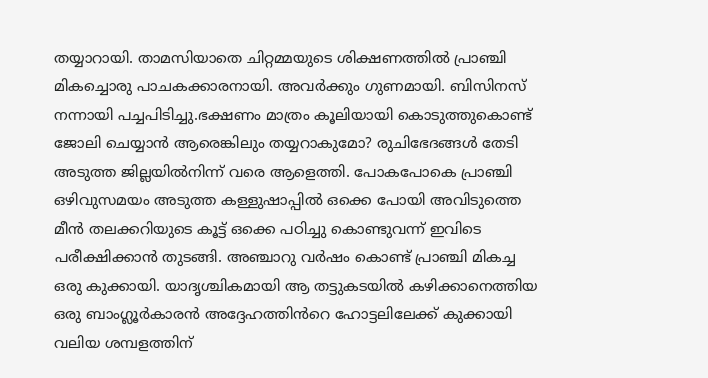തയ്യാറായി. താമസിയാതെ ചിറ്റമ്മയുടെ ശിക്ഷണത്തിൽ പ്രാഞ്ചി മികച്ചൊരു പാചകക്കാരനായി. അവർക്കും ഗുണമായി. ബിസിനസ്‌ നന്നായി പച്ചപിടിച്ചു.ഭക്ഷണം മാത്രം കൂലിയായി കൊടുത്തുകൊണ്ട് ജോലി ചെയ്യാൻ ആരെങ്കിലും തയ്യറാകുമോ? രുചിഭേദങ്ങൾ തേടി അടുത്ത ജില്ലയിൽനിന്ന് വരെ ആളെത്തി. പോകപോകെ പ്രാഞ്ചി ഒഴിവുസമയം അടുത്ത കള്ളുഷാപ്പിൽ ഒക്കെ പോയി അവിടുത്തെ മീൻ തലക്കറിയുടെ കൂട്ട് ഒക്കെ പഠിച്ചു കൊണ്ടുവന്ന് ഇവിടെ പരീക്ഷിക്കാൻ തുടങ്ങി. അഞ്ചാറു വർഷം കൊണ്ട് പ്രാഞ്ചി മികച്ച ഒരു കുക്കായി. യാദൃശ്ചികമായി ആ തട്ടുകടയിൽ കഴിക്കാനെത്തിയ ഒരു ബാംഗ്ലൂർകാരൻ അദ്ദേഹത്തിൻറെ ഹോട്ടലിലേക്ക് കുക്കായി വലിയ ശമ്പളത്തിന്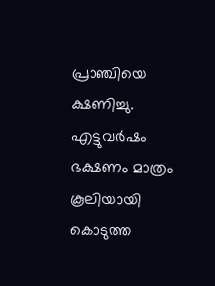പ്രാഞ്ചിയെ ക്ഷണിച്ചു. എട്ടുവർഷം ഭക്ഷണം മാത്രം കൂലിയായി കൊടുത്ത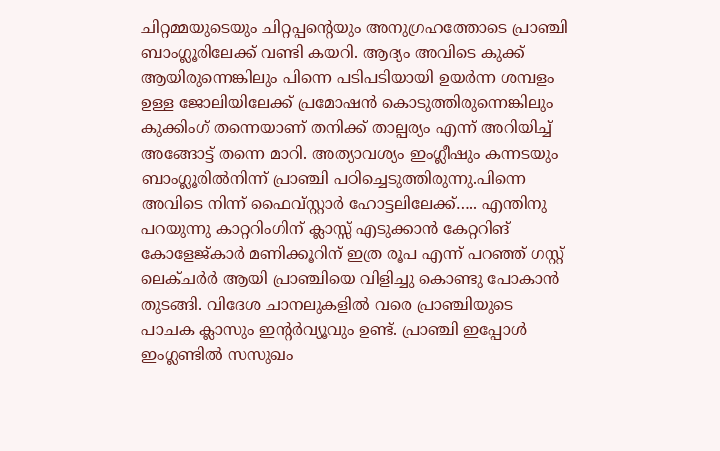ചിറ്റമ്മയുടെയും ചിറ്റപ്പൻ്റെയും അനുഗ്രഹത്തോടെ പ്രാഞ്ചി ബാംഗ്ലൂരിലേക്ക് വണ്ടി കയറി. ആദ്യം അവിടെ കുക്ക് ആയിരുന്നെങ്കിലും പിന്നെ പടിപടിയായി ഉയർന്ന ശമ്പളം ഉള്ള ജോലിയിലേക്ക് പ്രമോഷൻ കൊടുത്തിരുന്നെങ്കിലും കുക്കിംഗ് തന്നെയാണ് തനിക്ക് താല്പര്യം എന്ന് അറിയിച്ച് അങ്ങോട്ട് തന്നെ മാറി. അത്യാവശ്യം ഇംഗ്ലീഷും കന്നടയും ബാംഗ്ലൂരിൽനിന്ന് പ്രാഞ്ചി പഠിച്ചെടുത്തിരുന്നു.പിന്നെ അവിടെ നിന്ന് ഫൈവ്സ്റ്റാർ ഹോട്ടലിലേക്ക്….. എന്തിനു പറയുന്നു കാറ്ററിംഗിന് ക്ലാസ്സ് എടുക്കാൻ കേറ്ററിങ് കോളേജ്കാർ മണിക്കൂറിന് ഇത്ര രൂപ എന്ന് പറഞ്ഞ് ഗസ്റ്റ് ലെക്ചർർ ആയി പ്രാഞ്ചിയെ വിളിച്ചു കൊണ്ടു പോകാൻ തുടങ്ങി. വിദേശ ചാനലുകളിൽ വരെ പ്രാഞ്ചിയുടെ പാചക ക്ലാസും ഇന്റർവ്യൂവും ഉണ്ട്. പ്രാഞ്ചി ഇപ്പോൾ ഇംഗ്ലണ്ടിൽ സസുഖം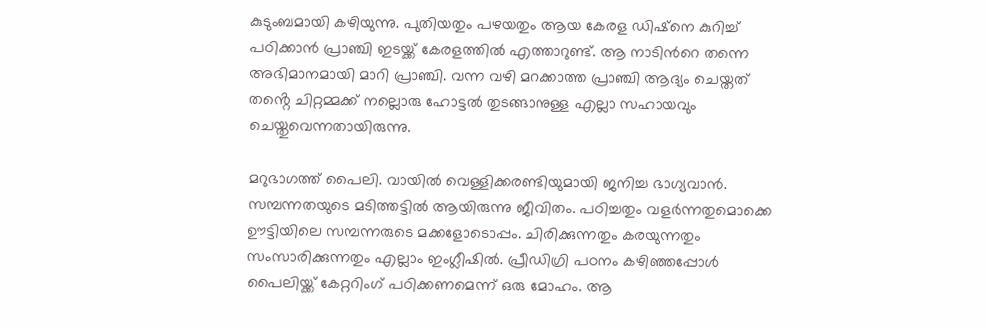കുടുംബമായി കഴിയുന്നു. പുതിയതും പഴയതും ആയ കേരള ഡിഷ്നെ കുറിച്ച് പഠിക്കാൻ പ്രാഞ്ചി ഇടയ്ക്ക് കേരളത്തിൽ എത്താറുണ്ട്. ആ നാടിൻറെ തന്നെ അഭിമാനമായി മാറി പ്രാഞ്ചി. വന്ന വഴി മറക്കാത്ത പ്രാഞ്ചി ആദ്യം ചെയ്തത് തൻ്റെ ചിറ്റമ്മക്ക് നല്ലൊരു ഹോട്ടൽ തുടങ്ങാനുള്ള എല്ലാ സഹായവും ചെയ്തുവെന്നതായിരുന്നു.

മറുഭാഗത്ത് പൈലി. വായിൽ വെള്ളിക്കരണ്ടിയുമായി ജനിച്ച ഭാഗ്യവാൻ. സമ്പന്നതയുടെ മടിത്തട്ടിൽ ആയിരുന്നു ജീവിതം. പഠിച്ചതും വളർന്നതുമൊക്കെ ഊട്ടിയിലെ സമ്പന്നരുടെ മക്കളോടൊപ്പം. ചിരിക്കുന്നതും കരയുന്നതും സംസാരിക്കുന്നതും എല്ലാം ഇംഗ്ലീഷിൽ. പ്രീഡിഗ്രി പഠനം കഴിഞ്ഞപ്പോൾ പൈലിയ്ക്ക് കേറ്ററിംഗ് പഠിക്കണമെന്ന് ഒരു മോഹം. ആ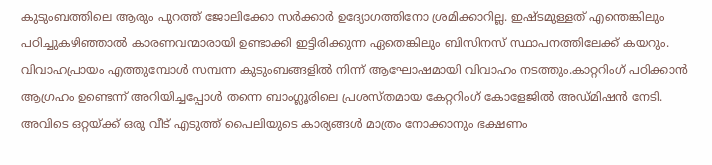കുടുംബത്തിലെ ആരും പുറത്ത് ജോലിക്കോ സർക്കാർ ഉദ്യോഗത്തിനോ ശ്രമിക്കാറില്ല. ഇഷ്ടമുള്ളത് എന്തെങ്കിലും പഠിച്ചുകഴിഞ്ഞാൽ കാരണവന്മാരായി ഉണ്ടാക്കി ഇട്ടിരിക്കുന്ന ഏതെങ്കിലും ബിസിനസ് സ്ഥാപനത്തിലേക്ക് കയറും. വിവാഹപ്രായം എത്തുമ്പോൾ സമ്പന്ന കുടുംബങ്ങളിൽ നിന്ന് ആഘോഷമായി വിവാഹം നടത്തും.കാറ്ററിംഗ് പഠിക്കാൻ ആഗ്രഹം ഉണ്ടെന്ന് അറിയിച്ചപ്പോൾ തന്നെ ബാംഗ്ലൂരിലെ പ്രശസ്തമായ കേറ്ററിംഗ് കോളേജിൽ അഡ്മിഷൻ നേടി. അവിടെ ഒറ്റയ്ക്ക് ഒരു വീട് എടുത്ത് പൈലിയുടെ കാര്യങ്ങൾ മാത്രം നോക്കാനും ഭക്ഷണം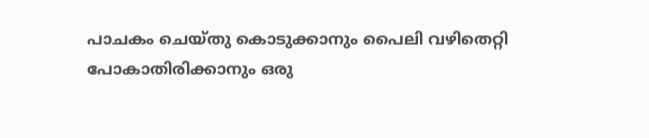പാചകം ചെയ്തു കൊടുക്കാനും പൈലി വഴിതെറ്റി പോകാതിരിക്കാനും ഒരു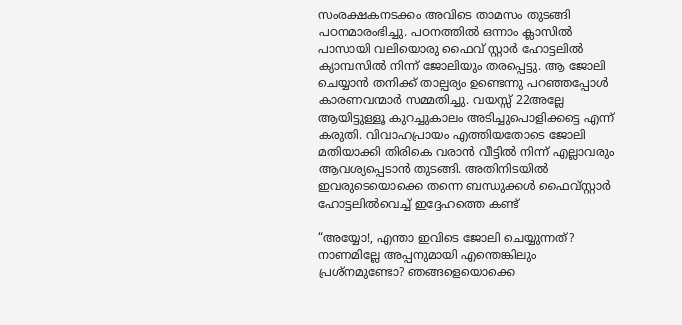സംരക്ഷകനടക്കം അവിടെ താമസം തുടങ്ങി പഠനമാരംഭിച്ചു. പഠനത്തിൽ ഒന്നാം ക്ലാസിൽ പാസായി വലിയൊരു ഫൈവ് സ്റ്റാർ ഹോട്ടലിൽ ക്യാമ്പസിൽ നിന്ന് ജോലിയും തരപ്പെട്ടു. ആ ജോലി ചെയ്യാൻ തനിക്ക് താല്പര്യം ഉണ്ടെന്നു പറഞ്ഞപ്പോൾ കാരണവന്മാർ സമ്മതിച്ചു. വയസ്സ് 22അല്ലേ ആയിട്ടുള്ളൂ കുറച്ചുകാലം അടിച്ചുപൊളിക്കട്ടെ എന്ന് കരുതി. വിവാഹപ്രായം എത്തിയതോടെ ജോലി മതിയാക്കി തിരികെ വരാൻ വീട്ടിൽ നിന്ന് എല്ലാവരും ആവശ്യപ്പെടാൻ തുടങ്ങി. അതിനിടയിൽ ഇവരുടെയൊക്കെ തന്നെ ബന്ധുക്കൾ ഫൈവ്സ്റ്റാർ ഹോട്ടലിൽവെച്ച് ഇദ്ദേഹത്തെ കണ്ട്

“അയ്യോ!, എന്താ ഇവിടെ ജോലി ചെയ്യുന്നത്? നാണമില്ലേ അപ്പനുമായി എന്തെങ്കിലും പ്രശ്നമുണ്ടോ? ഞങ്ങളെയൊക്കെ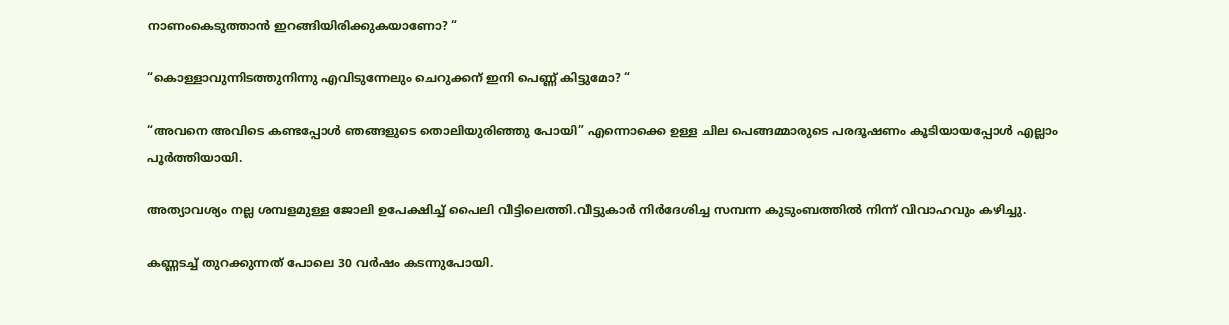നാണംകെടുത്താൻ ഇറങ്ങിയിരിക്കുകയാണോ? “

“കൊള്ളാവുന്നിടത്തുനിന്നു എവിടുന്നേലും ചെറുക്കന് ഇനി പെണ്ണ് കിട്ടുമോ? “

“അവനെ അവിടെ കണ്ടപ്പോൾ ഞങ്ങളുടെ തൊലിയുരിഞ്ഞു പോയി” എന്നൊക്കെ ഉള്ള ചില പെങ്ങമ്മാരുടെ പരദൂഷണം കൂടിയായപ്പോൾ എല്ലാം പൂർത്തിയായി.

അത്യാവശ്യം നല്ല ശമ്പളമുള്ള ജോലി ഉപേക്ഷിച്ച് പൈലി വീട്ടിലെത്തി.വീട്ടുകാർ നിർദേശിച്ച സമ്പന്ന കുടുംബത്തിൽ നിന്ന് വിവാഹവും കഴിച്ചു.

കണ്ണടച്ച് തുറക്കുന്നത് പോലെ 30 വർഷം കടന്നുപോയി.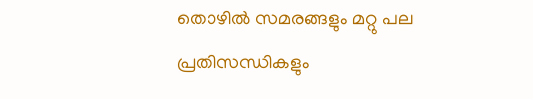തൊഴിൽ സമരങ്ങളും മറ്റു പല പ്രതിസന്ധികളും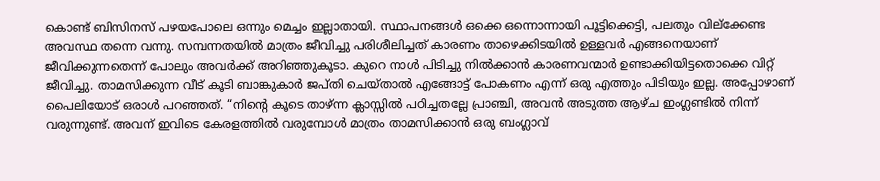കൊണ്ട് ബിസിനസ് പഴയപോലെ ഒന്നും മെച്ചം ഇല്ലാതായി. സ്ഥാപനങ്ങൾ ഒക്കെ ഒന്നൊന്നായി പൂട്ടിക്കെട്ടി, പലതും വില്ക്കേണ്ട അവസ്ഥ തന്നെ വന്നു. സമ്പന്നതയിൽ മാത്രം ജീവിച്ചു പരിശീലിച്ചത് കാരണം താഴെക്കിടയിൽ ഉള്ളവർ എങ്ങനെയാണ് ജീവിക്കുന്നതെന്ന് പോലും അവർക്ക് അറിഞ്ഞുകൂടാ. കുറെ നാൾ പിടിച്ചു നിൽക്കാൻ കാരണവന്മാർ ഉണ്ടാക്കിയിട്ടതൊക്കെ വിറ്റ് ജീവിച്ചു. താമസിക്കുന്ന വീട് കൂടി ബാങ്കുകാർ ജപ്തി ചെയ്താൽ എങ്ങോട്ട് പോകണം എന്ന് ഒരു എത്തും പിടിയും ഇല്ല. അപ്പോഴാണ് പൈലിയോട് ഒരാൾ പറഞ്ഞത്. “നിൻ്റെ കൂടെ താഴ്ന്ന ക്ലാസ്സിൽ പഠിച്ചതല്ലേ പ്രാഞ്ചി, അവൻ അടുത്ത ആഴ്ച ഇംഗ്ലണ്ടിൽ നിന്ന് വരുന്നുണ്ട്. അവന് ഇവിടെ കേരളത്തിൽ വരുമ്പോൾ മാത്രം താമസിക്കാൻ ഒരു ബംഗ്ലാവ്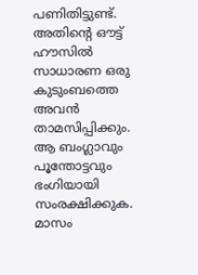പണിതിട്ടുണ്ട്. അതിൻ്റെ ഔട്ട് ഹൗസിൽ സാധാരണ ഒരു കുടുംബത്തെ അവൻ താമസിപ്പിക്കും. ആ ബംഗ്ലാവും പൂന്തോട്ടവും ഭംഗിയായി സംരക്ഷിക്കുക. മാസം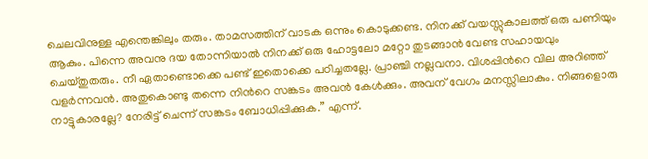ചെലവിനുള്ള എന്തെങ്കിലും തരും. താമസത്തിന് വാടക ഒന്നും കൊടുക്കണ്ട. നിനക്ക് വയസ്സുകാലത്ത് ഒരു പണിയും ആകും. പിന്നെ അവനു ദയ തോന്നിയാൽ നിനക്ക് ഒരു ഹോട്ടലോ മറ്റോ തുടങ്ങാൻ വേണ്ട സഹായവും ചെയ്തുതരും. നീ ഏതാണ്ടൊക്കെ പണ്ട് ഇതൊക്കെ പഠിച്ചതല്ലേ. പ്രാഞ്ചി നല്ലവനാ. വിശപ്പിൻറെ വില അറിഞ്ഞ് വളർന്നവൻ. അതുകൊണ്ടു തന്നെ നിൻറെ സങ്കടം അവൻ കേൾക്കും. അവന് വേഗം മനസ്സിലാകും. നിങ്ങളൊരു നാട്ടുകാരല്ലേ? നേരിട്ട് ചെന്ന് സങ്കടം ബോധിപ്പിക്കുക.” എന്ന്.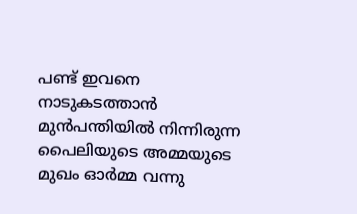പണ്ട് ഇവനെ നാടുകടത്താൻ മുൻപന്തിയിൽ നിന്നിരുന്ന പൈലിയുടെ അമ്മയുടെ മുഖം ഓർമ്മ വന്നു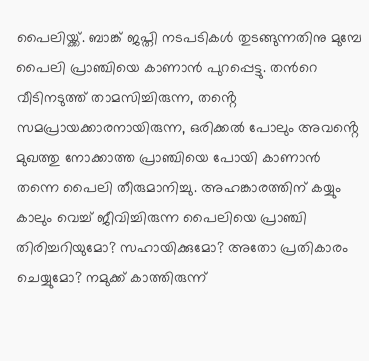പൈലിയ്ക്ക്. ബാങ്ക് ജപ്തി നടപടികൾ തുടങ്ങുന്നതിനു മുമ്പേ പൈലി പ്രാഞ്ചിയെ കാണാൻ പുറപ്പെട്ടു. തൻറെ വീടിനടുത്ത് താമസിച്ചിരുന്ന, തൻ്റെ സമപ്രായക്കാരനായിരുന്ന, ഒരിക്കൽ പോലും അവൻ്റെ മുഖത്തു നോക്കാത്ത പ്രാഞ്ചിയെ പോയി കാണാൻ തന്നെ പൈലി തീരുമാനിച്ചു. അഹങ്കാരത്തിന് കയ്യും കാലും വെച്ച് ജീവിച്ചിരുന്ന പൈലിയെ പ്രാഞ്ചി തിരിച്ചറിയുമോ? സഹായിക്കുമോ? അതോ പ്രതികാരം ചെയ്യുമോ? നമുക്ക് കാത്തിരുന്ന്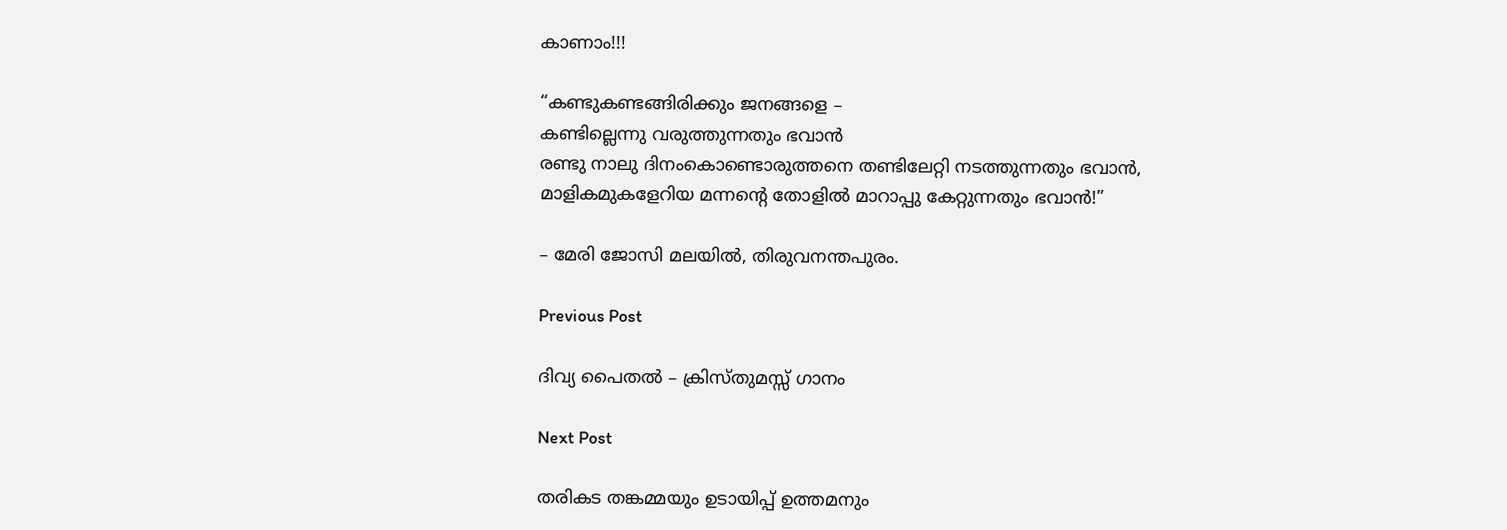കാണാം!!!

“കണ്ടുകണ്ടങ്ങിരിക്കും ജനങ്ങളെ –
കണ്ടില്ലെന്നു വരുത്തുന്നതും ഭവാൻ
രണ്ടു നാലു ദിനംകൊണ്ടൊരുത്തനെ തണ്ടിലേറ്റി നടത്തുന്നതും ഭവാൻ,
മാളികമുകളേറിയ മന്നൻ്റെ തോളിൽ മാറാപ്പു കേറ്റുന്നതും ഭവാൻ!”

– മേരി ജോസി മലയിൽ, തിരുവനന്തപുരം.

Previous Post

ദിവ്യ പൈതൽ – ക്രിസ്തുമസ്സ് ഗാനം

Next Post

തരികട തങ്കമ്മയും ഉടായിപ്പ് ഉത്തമനും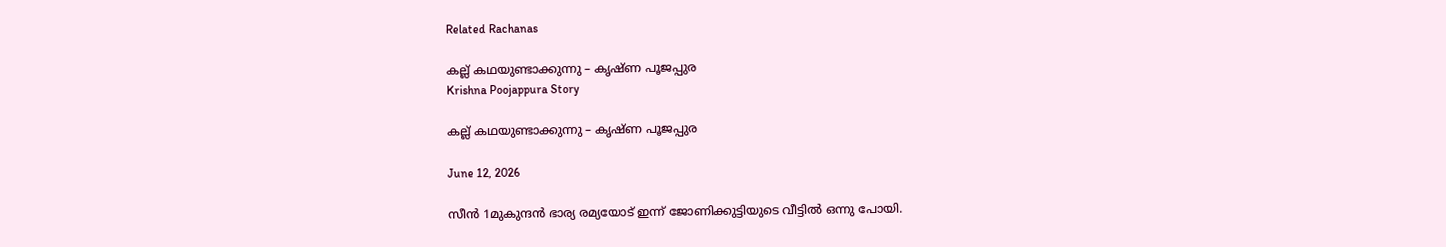Related Rachanas

കല്ല് കഥയുണ്ടാക്കുന്നു – കൃഷ്ണ പൂജപ്പുര
Krishna Poojappura Story

കല്ല് കഥയുണ്ടാക്കുന്നു – കൃഷ്ണ പൂജപ്പുര

June 12, 2026

സീൻ 1മുകുന്ദന്‍ ഭാര്യ രമ്യയോട് ഇന്ന് ജോണിക്കുട്ടിയുടെ വീട്ടില്‍ ഒന്നു പോയി.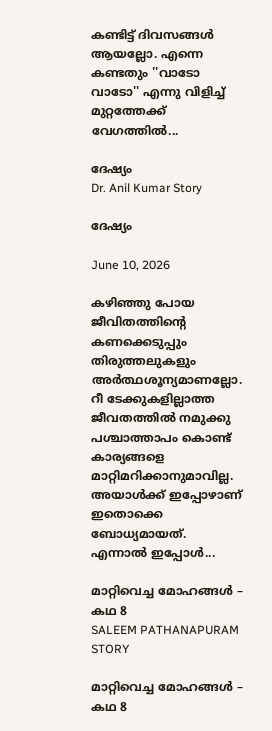കണ്ടിട്ട് ദിവസങ്ങള്‍ ആയല്ലോ. എന്നെ കണ്ടതും ''വാടോ വാടോ'' എന്നു വിളിച്ച് മുറ്റത്തേക്ക് വേഗത്തില്‍...

ദേഷ്യം
Dr. Anil Kumar Story

ദേഷ്യം

June 10, 2026

കഴിഞ്ഞു പോയ ജീവിതത്തിൻ്റെ കണക്കെടുപ്പും തിരുത്തലുകളും അർത്ഥശൂന്യമാണല്ലോ. റീ ടേക്കുകളില്ലാത്ത ജീവതത്തിൽ നമുക്കു പശ്ചാത്താപം കൊണ്ട് കാര്യങ്ങളെ  മാറ്റിമറിക്കാനുമാവില്ല. അയാൾക്ക് ഇപ്പോഴാണ് ഇതൊക്കെ ബോധ്യമായത്. എന്നാൽ ഇപ്പോൾ...

മാറ്റിവെച്ച മോഹങ്ങൾ – കഥ 8
SALEEM PATHANAPURAM STORY

മാറ്റിവെച്ച മോഹങ്ങൾ – കഥ 8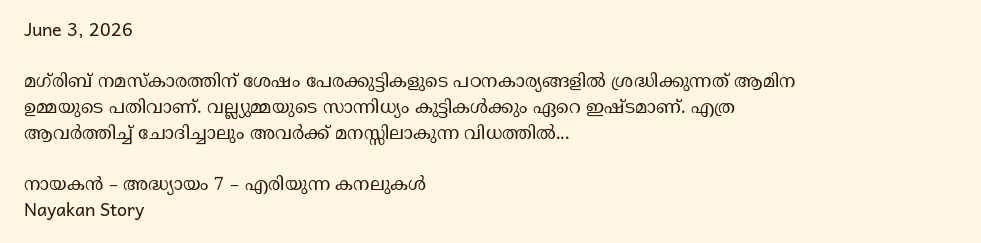June 3, 2026

മഗ്‌രിബ് നമസ്കാരത്തിന് ശേഷം പേരക്കുട്ടികളുടെ പഠനകാര്യങ്ങളിൽ ശ്രദ്ധിക്കുന്നത് ആമിന ഉമ്മയുടെ പതിവാണ്. വല്ല്യുമ്മയുടെ സാന്നിധ്യം കുട്ടികൾക്കും ഏറെ ഇഷ്ടമാണ്. എത്ര ആവർത്തിച്ച് ചോദിച്ചാലും അവർക്ക് മനസ്സിലാകുന്ന വിധത്തിൽ...

നായകൻ – അദ്ധ്യായം 7 – എരിയുന്ന കനലുകൾ
Nayakan Story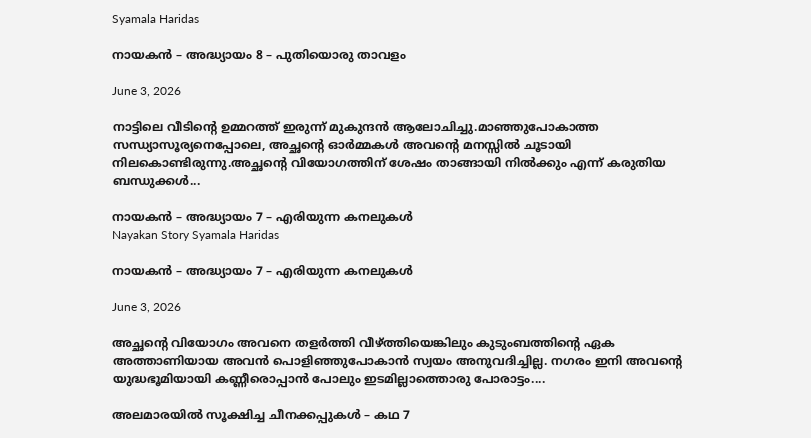Syamala Haridas

നായകൻ – അദ്ധ്യായം 8 – പുതിയൊരു താവളം

June 3, 2026

നാട്ടിലെ വീടിൻ്റെ ഉമ്മറത്ത് ഇരുന്ന് മുകുന്ദൻ ആലോചിച്ചു.മാഞ്ഞുപോകാത്ത സന്ധ്യാസൂര്യനെപ്പോലെ, അച്ഛൻ്റെ ഓർമ്മകൾ അവൻ്റെ മനസ്സിൽ ചൂടായി നിലകൊണ്ടിരുന്നു.അച്ഛൻ്റെ വിയോഗത്തിന് ശേഷം താങ്ങായി നിൽക്കും എന്ന് കരുതിയ ബന്ധുക്കൾ...

നായകൻ – അദ്ധ്യായം 7 – എരിയുന്ന കനലുകൾ
Nayakan Story Syamala Haridas

നായകൻ – അദ്ധ്യായം 7 – എരിയുന്ന കനലുകൾ

June 3, 2026

അച്ഛൻ്റെ വിയോഗം അവനെ തളർത്തി വീഴ്ത്തിയെങ്കിലും കുടുംബത്തിൻ്റെ ഏക അത്താണിയായ അവൻ പൊളിഞ്ഞുപോകാൻ സ്വയം അനുവദിച്ചില്ല. നഗരം ഇനി അവൻ്റെ യുദ്ധഭൂമിയായി കണ്ണീരൊപ്പാൻ പോലും ഇടമില്ലാത്തൊരു പോരാട്ടം....

അലമാരയിൽ സൂക്ഷിച്ച ചീനക്കപ്പുകൾ – കഥ 7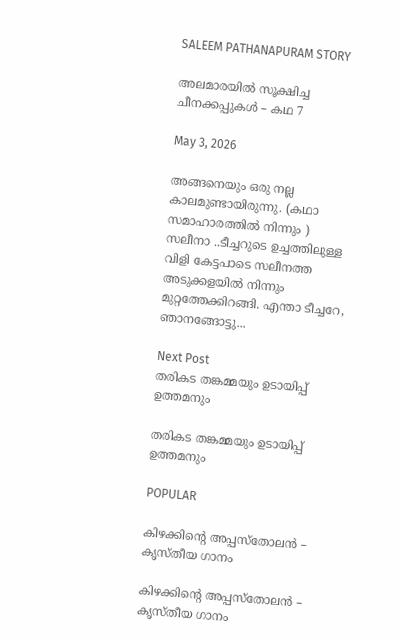SALEEM PATHANAPURAM STORY

അലമാരയിൽ സൂക്ഷിച്ച ചീനക്കപ്പുകൾ – കഥ 7

May 3, 2026

അങ്ങനെയും ഒരു നല്ല കാലമുണ്ടായിരുന്നു. (കഥാ സമാഹാരത്തിൽ നിന്നും ) സലീനാ ..ടീച്ചറുടെ ഉച്ചത്തിലുള്ള വിളി കേട്ടപാടെ സലീനത്ത അടുക്കളയിൽ നിന്നും മുറ്റത്തേക്കിറങ്ങി. എന്താ ടീച്ചറേ, ഞാനങ്ങോട്ടു...

Next Post
തരികട തങ്കമ്മയും ഉടായിപ്പ് ഉത്തമനും

തരികട തങ്കമ്മയും ഉടായിപ്പ് ഉത്തമനും

POPULAR

കിഴക്കിൻ്റെ അപ്പസ്തോലൻ – കൃസ്തീയ ഗാനം

കിഴക്കിൻ്റെ അപ്പസ്തോലൻ – കൃസ്തീയ ഗാനം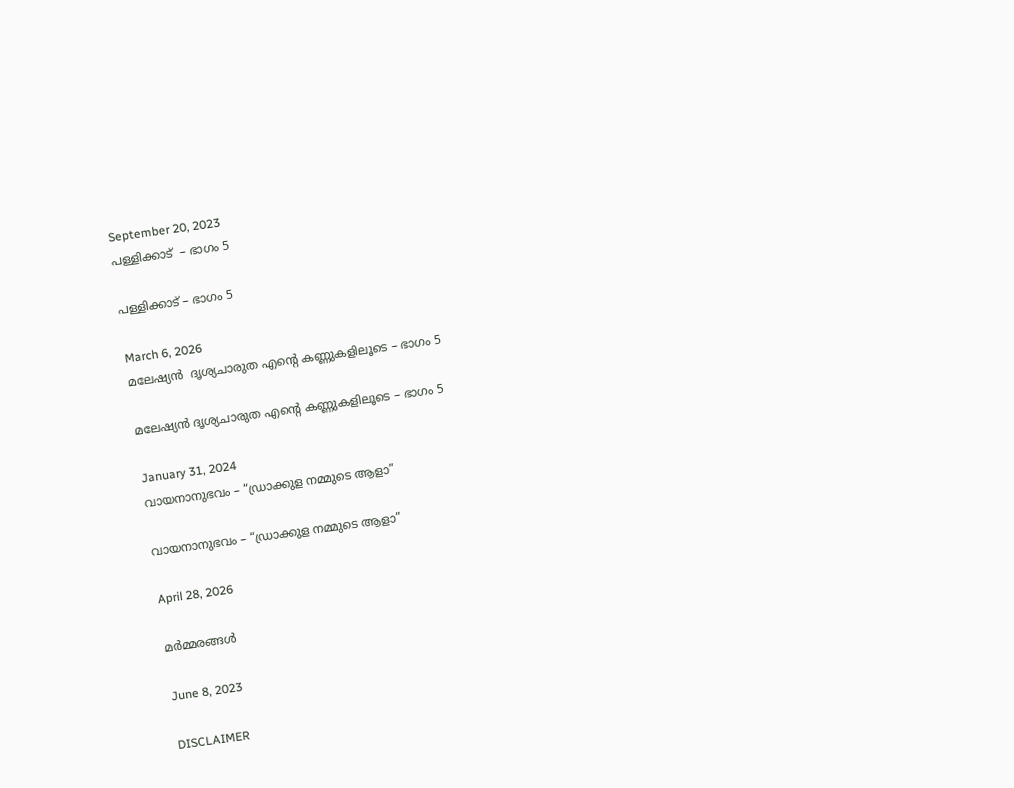September 20, 2023
പള്ളിക്കാട്  – ഭാഗം 5

പള്ളിക്കാട് – ഭാഗം 5

March 6, 2026
മലേഷ്യൻ  ദൃശ്യചാരുത എൻ്റെ കണ്ണുകളിലൂടെ – ഭാഗം 5

മലേഷ്യൻ ദൃശ്യചാരുത എൻ്റെ കണ്ണുകളിലൂടെ – ഭാഗം 5

January 31, 2024
വായനാനുഭവം – “ഡ്രാക്കുള നമ്മുടെ ആളാ”

വായനാനുഭവം – “ഡ്രാക്കുള നമ്മുടെ ആളാ”

April 28, 2026

മർമ്മരങ്ങൾ

June 8, 2023

DISCLAIMER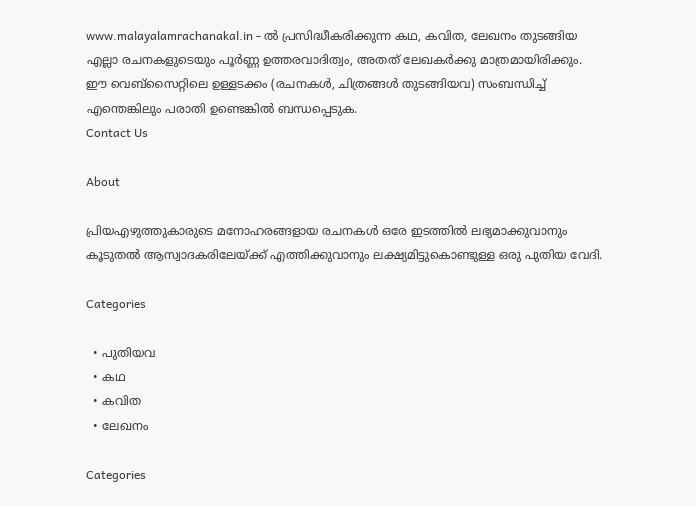www.malayalamrachanakal.in - ല്‍ പ്രസിദ്ധീകരിക്കുന്ന കഥ, കവിത, ലേഖനം തുടങ്ങിയ എല്ലാ രചനകളുടെയും പൂർണ്ണ ഉത്തരവാദിത്വം, അതത് ലേഖകര്‍ക്കു മാത്രമായിരിക്കും. ഈ വെബ്‌സൈറ്റിലെ ഉള്ളടക്കം (രചനകൾ, ചിത്രങ്ങൾ തുടങ്ങിയവ) സംബന്ധിച്ച് എന്തെങ്കിലും പരാതി ഉണ്ടെങ്കിൽ ബന്ധപ്പെടുക.
Contact Us

About

പ്രിയഎഴുത്തുകാരുടെ മനോഹരങ്ങളായ രചനകൾ ഒരേ ഇടത്തിൽ ലഭ്യമാക്കുവാനും കൂടുതൽ ആസ്വാദകരിലേയ്ക്ക് എത്തിക്കുവാനും ലക്ഷ്യമിട്ടുകൊണ്ടുള്ള ഒരു പുതിയ വേദി.

Categories

  • പുതിയവ
  • കഥ
  • കവിത
  • ലേഖനം

Categories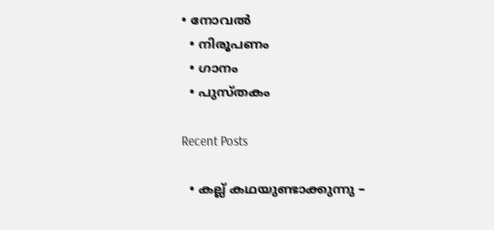• നോവൽ
  • നിരൂപണം
  • ഗാനം
  • പുസ്തകം

Recent Posts

  • കല്ല് കഥയുണ്ടാക്കുന്നു –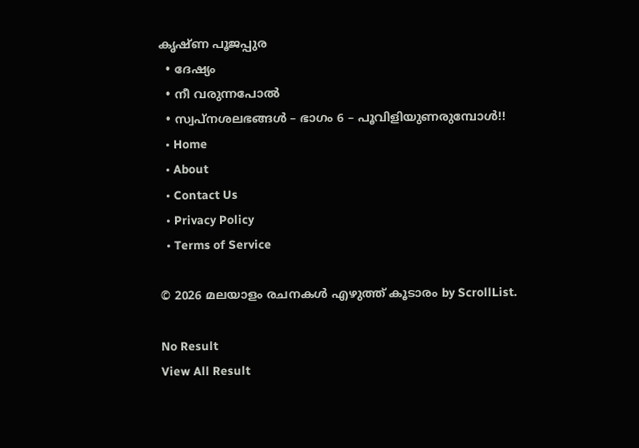കൃഷ്ണ പൂജപ്പുര
  • ദേഷ്യം
  • നീ വരുന്നപോൽ
  • സ്വപ്നശലഭങ്ങൾ – ഭാഗം 6 – പൂവിളിയുണരുമ്പോൾ!!
  • Home
  • About
  • Contact Us
  • Privacy Policy
  • Terms of Service

© 2026 മലയാളം രചനകൾ എഴുത്ത് കൂടാരം by ScrollList.

No Result
View All Result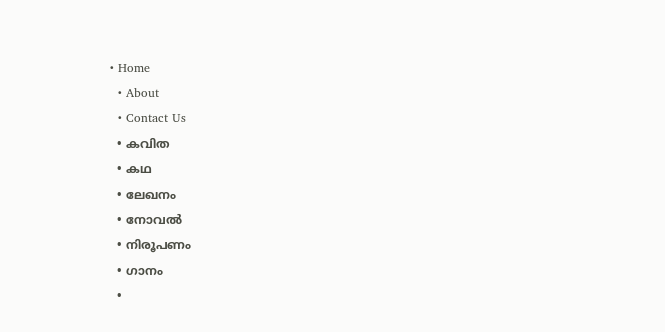• Home
  • About
  • Contact Us
  • കവിത
  • കഥ
  • ലേഖനം
  • നോവൽ
  • നിരൂപണം
  • ഗാനം
  •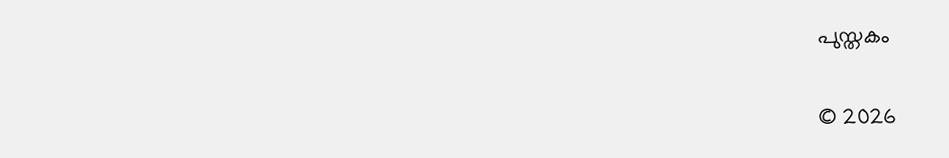പുസ്തകം

© 2026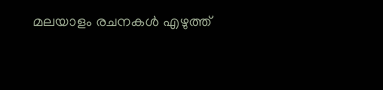മലയാളം രചനകൾ എഴുത്ത്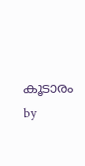കൂടാരം by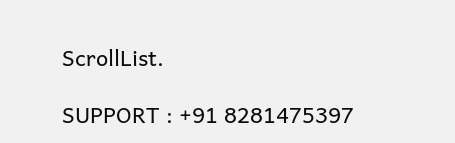ScrollList.

SUPPORT : +91 8281475397